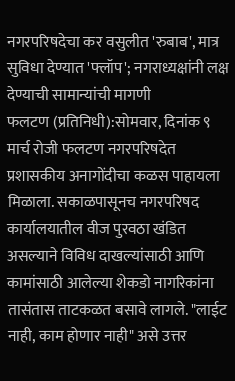नगरपरिषदेचा कर वसुलीत 'रुबाब', मात्र सुविधा देण्यात 'फ्लॉप'; नगराध्यक्षांनी लक्ष देण्याची सामान्यांची मागणी
फलटण (प्रतिनिधी):सोमवार, दिनांक ९ मार्च रोजी फलटण नगरपरिषदेत प्रशासकीय अनागोंदीचा कळस पाहायला मिळाला. सकाळपासूनच नगरपरिषद कार्यालयातील वीज पुरवठा खंडित असल्याने विविध दाखल्यांसाठी आणि कामांसाठी आलेल्या शेकडो नागरिकांना तासंतास ताटकळत बसावे लागले. "लाईट नाही, काम होणार नाही" असे उत्तर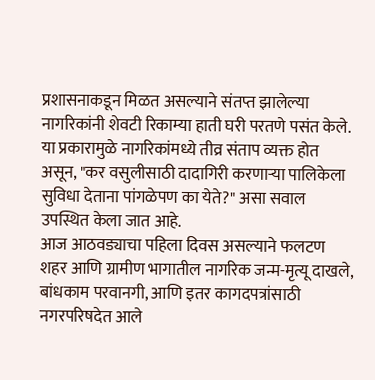प्रशासनाकडून मिळत असल्याने संतप्त झालेल्या नागरिकांनी शेवटी रिकाम्या हाती घरी परतणे पसंत केले. या प्रकारामुळे नागरिकांमध्ये तीव्र संताप व्यक्त होत असून, "कर वसुलीसाठी दादागिरी करणाऱ्या पालिकेला सुविधा देताना पांगळेपण का येते?" असा सवाल उपस्थित केला जात आहे.
आज आठवड्याचा पहिला दिवस असल्याने फलटण शहर आणि ग्रामीण भागातील नागरिक जन्म-मृत्यू दाखले, बांधकाम परवानगी, आणि इतर कागदपत्रांसाठी नगरपरिषदेत आले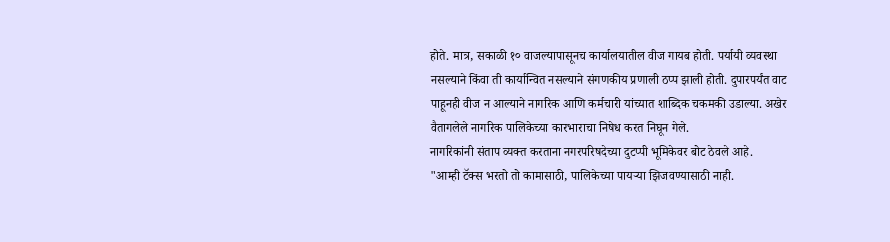होते. मात्र, सकाळी १० वाजल्यापासूनच कार्यालयातील वीज गायब होती. पर्यायी व्यवस्था नसल्याने किंवा ती कार्यान्वित नसल्याने संगणकीय प्रणाली ठप्प झाली होती. दुपारपर्यंत वाट पाहूनही वीज न आल्याने नागरिक आणि कर्मचारी यांच्यात शाब्दिक चकमकी उडाल्या. अखेर वैतागलेले नागरिक पालिकेच्या कारभाराचा निषेध करत निघून गेले.
नागरिकांनी संताप व्यक्त करताना नगरपरिषदेच्या दुटप्पी भूमिकेवर बोट ठेवले आहे.
"आम्ही टॅक्स भरतो तो कामासाठी, पालिकेच्या पायऱ्या झिजवण्यासाठी नाही.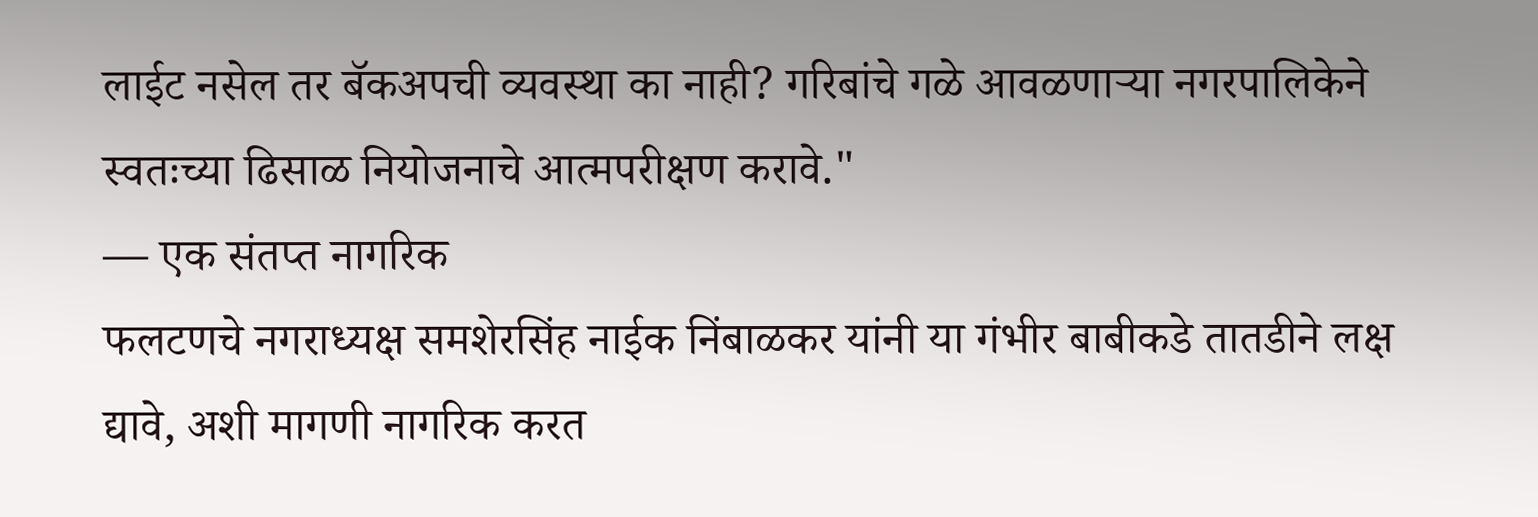लाईट नसेल तर बॅकअपची व्यवस्था का नाही? गरिबांचे गळे आवळणाऱ्या नगरपालिकेने स्वतःच्या ढिसाळ नियोजनाचे आत्मपरीक्षण करावे."
— एक संतप्त नागरिक
फलटणचे नगराध्यक्ष समशेरसिंह नाईक निंबाळकर यांनी या गंभीर बाबीकडे तातडीने लक्ष द्यावे, अशी मागणी नागरिक करत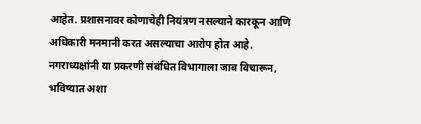आहेत. प्रशासनावर कोणाचेही नियंत्रण नसल्याने कारकून आणि अधिकारी मनमानी करत असल्याचा आरोप होत आहे. नगराध्यक्षांनी या प्रकरणी संबंधित विभागाला जाब विचारून, भविष्यात अशा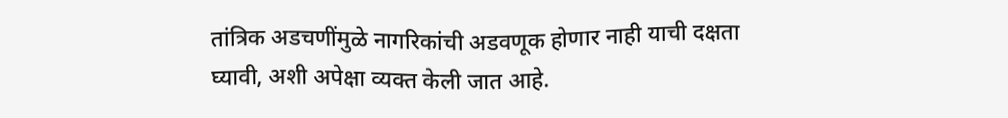तांत्रिक अडचणींमुळे नागरिकांची अडवणूक होणार नाही याची दक्षता घ्यावी, अशी अपेक्षा व्यक्त केली जात आहे.